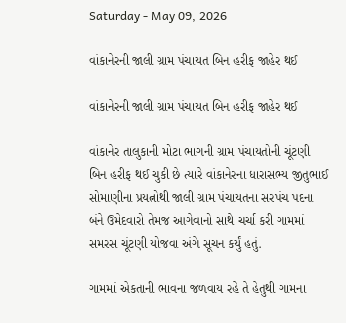Saturday - May 09, 2026

વાંકાનેરની જાલી ગ્રામ પંચાયત બિન હરીફ જાહેર થઈ

વાંકાનેરની જાલી ગ્રામ પંચાયત બિન હરીફ જાહેર થઈ

વાંકાનેર તાલુકાની મોટા ભાગની ગ્રામ પંચાયતોની ચૂંટણી બિન હરીફ થઈ ચુકી છે ત્યારે વાંકાનેરના ધારાસભ્ય જીતુભાઈ સોમાણીના પ્રયત્નોથી જાલી ગ્રામ પંચાયતના સરપંચ પદના બંને ઉમેદવારો તેમજ આગેવાનો સાથે ચર્ચા કરી ગામમાં સમરસ ચૂંટણી યોજવા અંગે સૂચન કર્યું હતું.

ગામમાં એકતાની ભાવના જળવાય રહે તે હેતુથી ગામના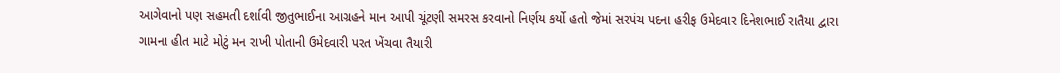આગેવાનો પણ સહમતી દર્શાવી જીતુભાઈના આગ્રહને માન આપી ચૂંટણી સમરસ કરવાનો નિર્ણય કર્યો હતો જેમાં સરપંચ પદના હરીફ ઉમેદવાર દિનેશભાઈ રાતૈયા દ્વારા ગામના હીત માટે મોટું મન રાખી પોતાની ઉમેદવારી પરત ખેંચવા તૈયારી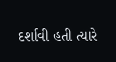દર્શાવી હતી ત્યારે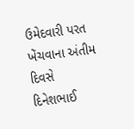ઉમેદવારી પરત ખેંચવાના અંતીમ દિવસે દિનેશભાઈ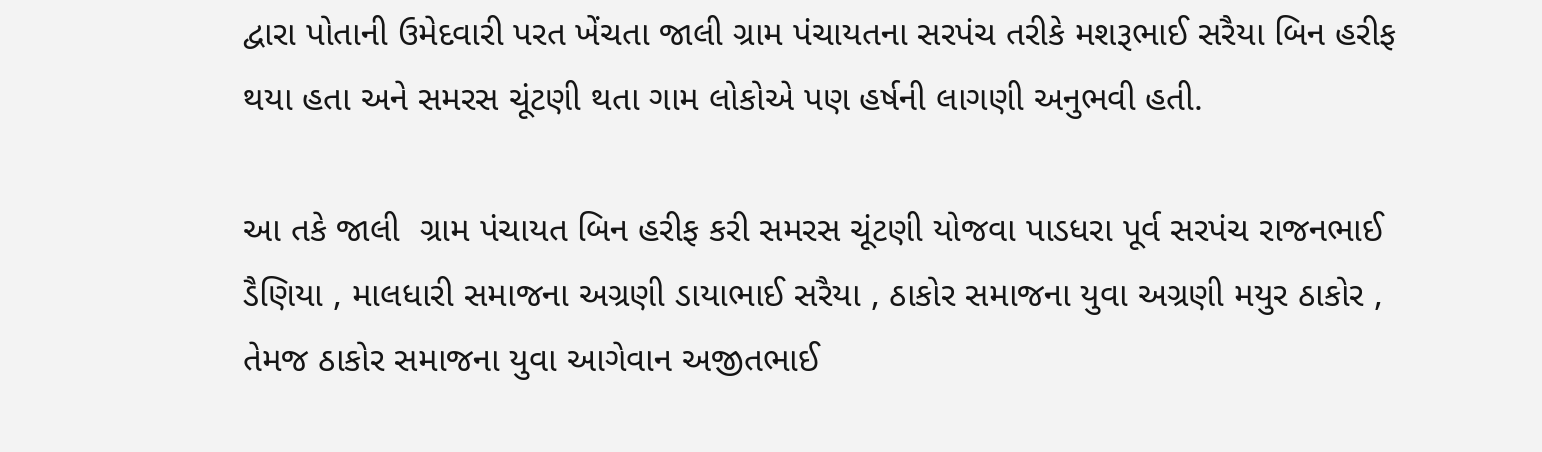દ્વારા પોતાની ઉમેદવારી પરત ખેંચતા જાલી ગ્રામ પંચાયતના સરપંચ તરીકે મશરૂભાઈ સરૈયા બિન હરીફ થયા હતા અને સમરસ ચૂંટણી થતા ગામ લોકોએ પણ હર્ષની લાગણી અનુભવી હતી.

આ તકે જાલી  ગ્રામ પંચાયત બિન હરીફ કરી સમરસ ચૂંટણી યોજવા પાડધરા પૂર્વ સરપંચ રાજનભાઈ ડૈણિયા , માલધારી સમાજના અગ્રણી ડાયાભાઈ સરૈયા , ઠાકોર સમાજના યુવા અગ્રણી મયુર ઠાકોર , તેમજ ઠાકોર સમાજના યુવા આગેવાન અજીતભાઈ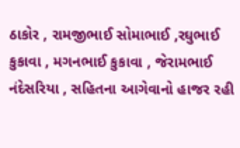ઠાકોર , રામજીભાઈ સોમાભાઈ ,રઘુભાઈ કુકાવા , મગનભાઈ કુકાવા , જેરામભાઈ નંદેસરિયા , સહિતના આગેવાનો હાજર રહી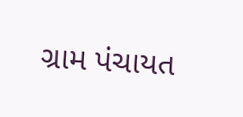ગ્રામ પંચાયત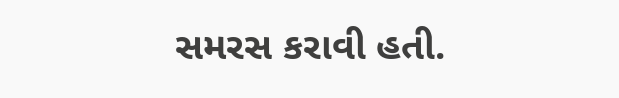સમરસ કરાવી હતી.